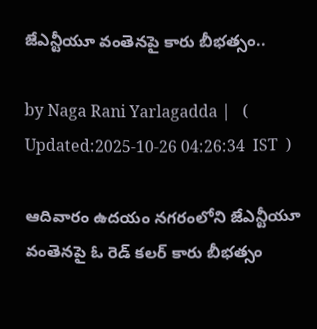జేఎన్టీయూ వంతెనపై కారు బీభత్సం..

by Naga Rani Yarlagadda |   (  Updated:2025-10-26 04:26:34  IST  )

ఆదివారం ఉదయం నగరంలోని జేఎన్టీయూ వంతెనపై ఓ రెడ్ కలర్ కారు బీభత్సం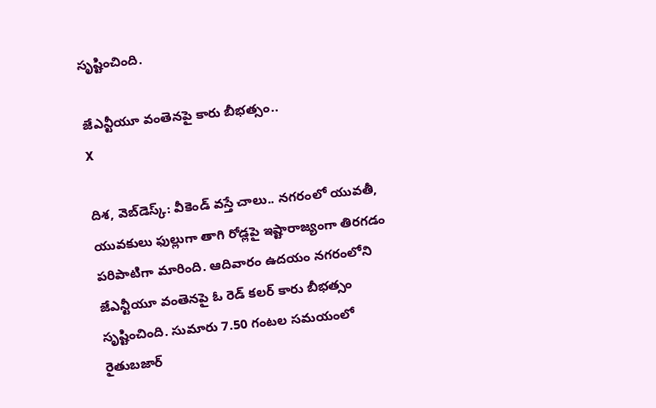సృష్టించింది.

జేఎన్టీయూ వంతెనపై కారు బీభత్సం..
X

దిశ, వెబ్‌డెస్క్: వీకెండ్ వస్తే చాలు.. నగరంలో యువతీ, యువకులు ఫుల్లుగా తాగి రోడ్లపై ఇష్టారాజ్యంగా తిరగడం పరిపాటిగా మారింది. ఆదివారం ఉదయం నగరంలోని జేఎన్టీయూ వంతెనపై ఓ రెడ్ కలర్ కారు బీభత్సం సృష్టించింది. సుమారు 7.50 గంటల సమయంలో రైతుబజార్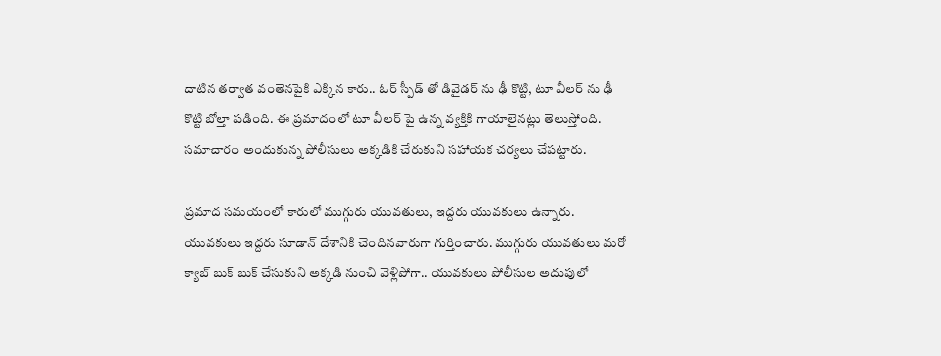దాటిన తర్వాత వంతెనపైకి ఎక్కిన కారు.. ఓర్ స్పీడ్ తో డివైడర్ ను ఢీ కొట్టి, టూ వీలర్ ను ఢీ కొట్టి బోల్తా పడింది. ఈ ప్రమాదంలో టూ వీలర్ పై ఉన్న వ్యక్తికి గాయాలైనట్లు తెలుస్తోంది. సమాచారం అందుకున్న పోలీసులు అక్కడికి చేరుకుని సహాయక చర్యలు చేపట్టారు.

ప్రమాద సమయంలో కారులో ముగ్గురు యువతులు, ఇద్దరు యువకులు ఉన్నారు. యువకులు ఇద్దరు సూడాన్ దేశానికి చెందినవారుగా గుర్తించారు. ముగ్గురు యువతులు మరో క్యాబ్ బుక్ బుక్ చేసుకుని అక్కడి నుంచి వెళ్లిపోగా.. యువకులు పోలీసుల అదుపులో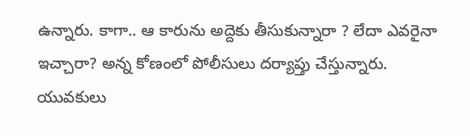ఉన్నారు. కాగా.. ఆ కారును అద్దెకు తీసుకున్నారా ? లేదా ఎవరైనా ఇచ్చారా? అన్న కోణంలో పోలీసులు దర్యాప్తు చేస్తున్నారు. యువకులు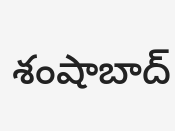శంషాబాద్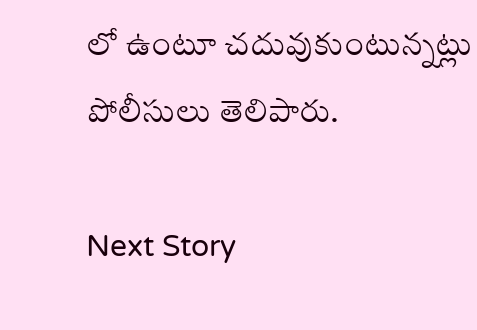లో ఉంటూ చదువుకుంటున్నట్లు పోలీసులు తెలిపారు.

Next Story